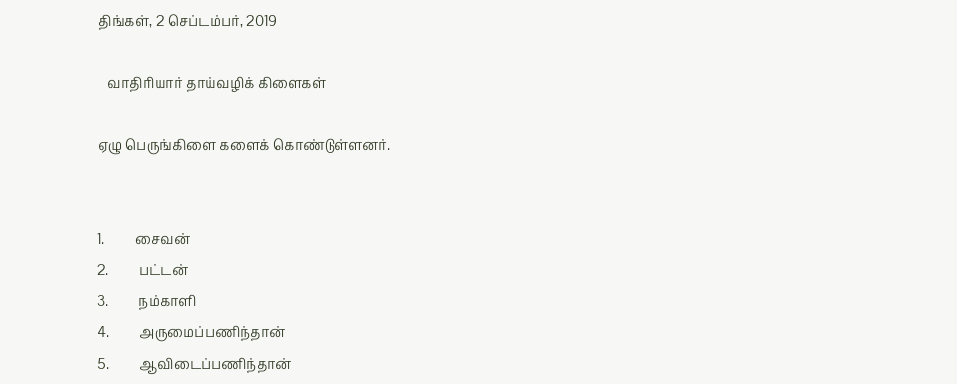திங்கள், 2 செப்டம்பர், 2019

   வாதிரியார் தாய்வழிக் கிளைகள்

ஏழு பெருங்கிளை களைக் கொண்டுள்ளனர்.


1.         சைவன்
2.         பட்டன்
3.         நம்காளி
4.         அருமைப்பணிந்தான்
5.         ஆவிடைப்பணிந்தான்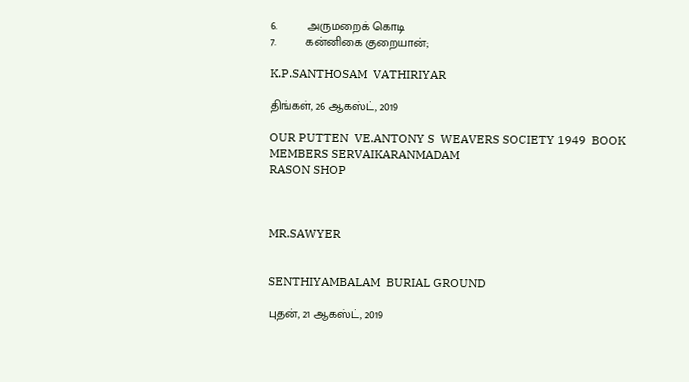6.         அருமறைக் கொடி
7.         கன்னிகை குறையான்;

K.P.SANTHOSAM  VATHIRIYAR

திங்கள், 26 ஆகஸ்ட், 2019

OUR PUTTEN  VE.ANTONY S  WEAVERS SOCIETY 1949  BOOK
MEMBERS SERVAIKARANMADAM
RASON SHOP



MR.SAWYER


SENTHIYAMBALAM  BURIAL GROUND

புதன், 21 ஆகஸ்ட், 2019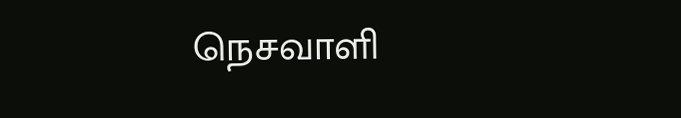நெசவாளி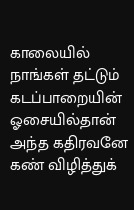காலையில் நாங்கள் தட்டும்
கடப்பாறையின்
ஓசையில்தான் அந்த கதிரவனே
கண் விழித்துக்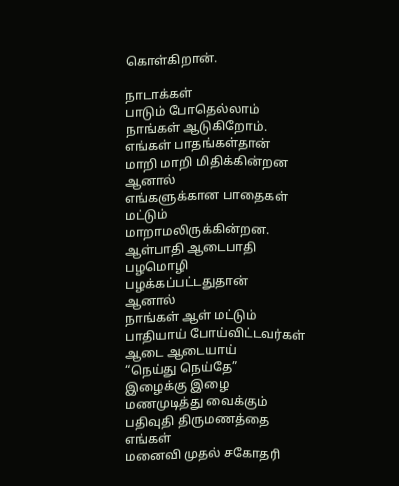கொள்கிறான்.

நாடாக்கள்
பாடும் போதெல்லாம்
நாங்கள் ஆடுகிறோம்.
எங்கள் பாதங்கள்தான்
மாறி மாறி மிதிக்கின்றன
ஆனால்
எங்களுக்கான பாதைகள் மட்டும்
மாறாமலிருக்கின்றன.
ஆள்பாதி ஆடைபாதி
பழமொழி
பழக்கப்பட்டதுதான்
ஆனால்
நாங்கள் ஆள் மட்டும்
பாதியாய் போய்விட்டவர்கள்
ஆடை ஆடையாய்
“நெய்து நெய்தே”
இழைக்கு இழை
மணமுடித்து வைக்கும்
பதிவுதி திருமணத்தை எங்கள்
மனைவி முதல் சகோதரி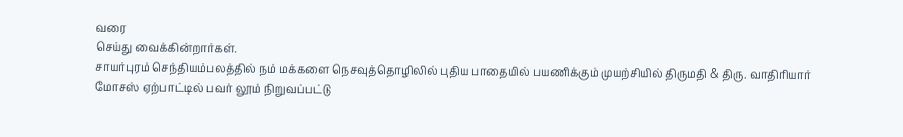வரை
செய்து வைக்கின்றார்கள்.
சாயர்புரம் செந்தியம்பலத்தில் நம் மக்களை நெசவுத்தொழிலில் புதிய பாதையில் பயணிக்கும் முயற்சியில் திருமதி & திரு. வாதிரியார் மோசஸ் ஏற்பாட்டில் பவர் லூம் நிறுவப்பட்டு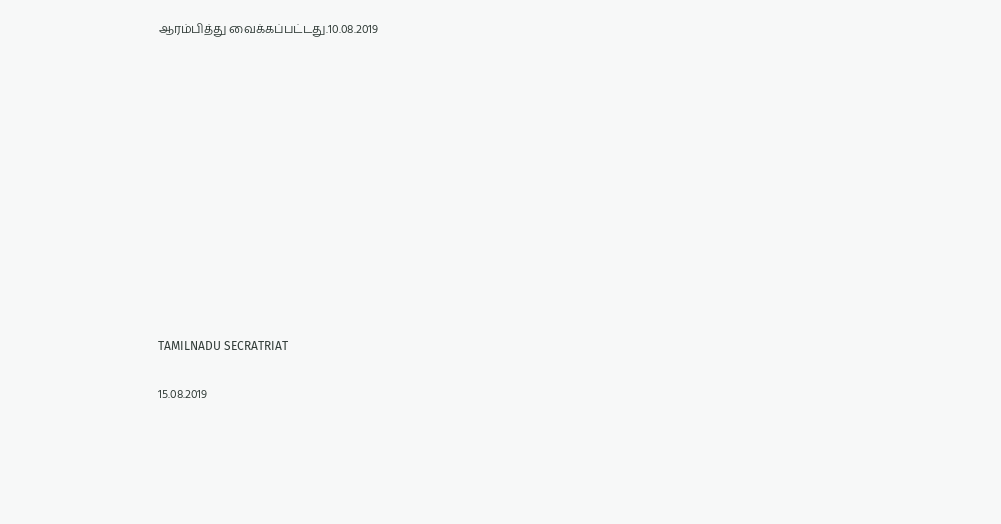ஆரம்பித்து வைக்கப்பட்டது.10.08.2019












TAMILNADU SECRATRIAT

15.08.2019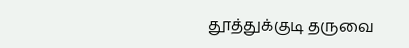தூத்துக்குடி தருவை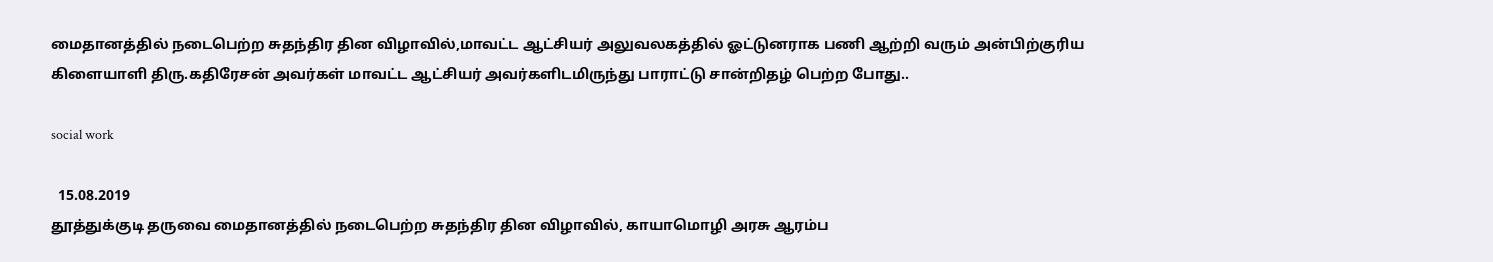மைதானத்தில் நடைபெற்ற சுதந்திர தின விழாவில்,மாவட்ட ஆட்சியர் அலுவலகத்தில் ஓட்டுனராக பணி ஆற்றி வரும் அன்பிற்குரிய கிளையாளி திரு.கதிரேசன் அவர்கள் மாவட்ட ஆட்சியர் அவர்களிடமிருந்து பாராட்டு சான்றிதழ் பெற்ற போது..

social work

  15.08.2019
தூத்துக்குடி தருவை மைதானத்தில் நடைபெற்ற சுதந்திர தின விழாவில், காயாமொழி அரசு ஆரம்ப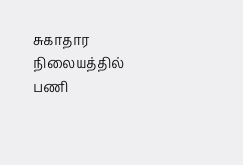சுகாதார நிலையத்தில் பணி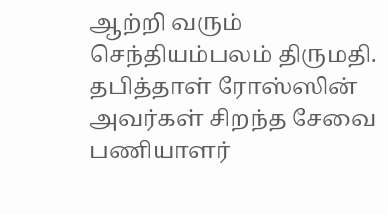ஆற்றி வரும் செந்தியம்பலம் திருமதி. தபித்தாள் ரோஸ்ஸின் அவர்கள் சிறந்த சேவை பணியாளர்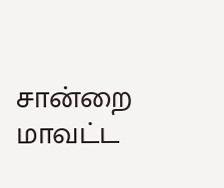சான்றை மாவட்ட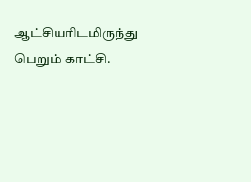ஆட்சியரிடமிருந்து பெறும் காட்சி.